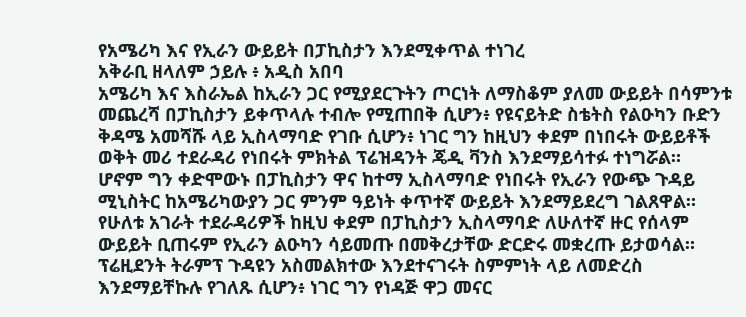የአሜሪካ እና የኢራን ውይይት በፓኪስታን እንደሚቀጥል ተነገረ
አቅራቢ ዘላለም ኃይሉ ፥ አዲስ አበባ
አሜሪካ እና እስራኤል ከኢራን ጋር የሚያደርጉትን ጦርነት ለማስቆም ያለመ ውይይት በሳምንቱ መጨረሻ በፓኪስታን ይቀጥላሉ ተብሎ የሚጠበቅ ሲሆን፥ የዩናይትድ ስቴትስ የልዑካን ቡድን ቅዳሜ አመሻሹ ላይ ኢስላማባድ የገቡ ሲሆን፥ ነገር ግን ከዚህን ቀደም በነበሩት ውይይቶች ወቅት መሪ ተደራዳሪ የነበሩት ምክትል ፕሬዝዳንት ጄዲ ቫንስ እንደማይሳተፉ ተነግሯል።
ሆኖም ግን ቀድሞውኑ በፓኪስታን ዋና ከተማ ኢስላማባድ የነበሩት የኢራን የውጭ ጉዳይ ሚኒስትር ከአሜሪካውያን ጋር ምንም ዓይነት ቀጥተኛ ውይይት እንደማይደረግ ገልጸዋል።
የሁለቱ አገራት ተደራዳሪዎች ከዚህ ቀደም በፓኪስታን ኢስላማባድ ለሁለተኛ ዙር የሰላም ውይይት ቢጠሩም የኢራን ልዑካን ሳይመጡ በመቅረታቸው ድርድሩ መቋረጡ ይታወሳል።
ፕሬዚደንት ትራምፕ ጉዳዩን አስመልክተው እንደተናገሩት ስምምነት ላይ ለመድረስ እንደማይቸኩሉ የገለጹ ሲሆን፥ ነገር ግን የነዳጅ ዋጋ መናር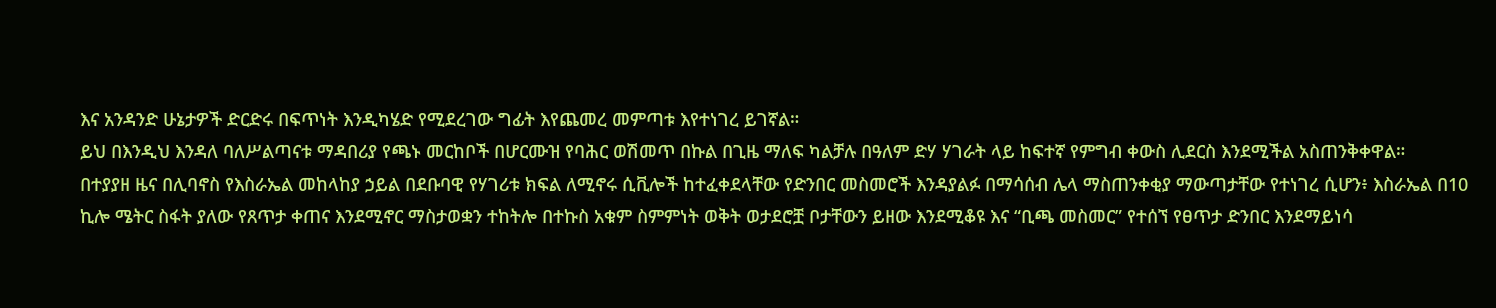እና አንዳንድ ሁኔታዎች ድርድሩ በፍጥነት እንዲካሄድ የሚደረገው ግፊት እየጨመረ መምጣቱ እየተነገረ ይገኛል።
ይህ በእንዲህ እንዳለ ባለሥልጣናቱ ማዳበሪያ የጫኑ መርከቦች በሆርሙዝ የባሕር ወሽመጥ በኩል በጊዜ ማለፍ ካልቻሉ በዓለም ድሃ ሃገራት ላይ ከፍተኛ የምግብ ቀውስ ሊደርስ እንደሚችል አስጠንቅቀዋል።
በተያያዘ ዜና በሊባኖስ የእስራኤል መከላከያ ኃይል በደቡባዊ የሃገሪቱ ክፍል ለሚኖሩ ሲቪሎች ከተፈቀደላቸው የድንበር መስመሮች እንዳያልፉ በማሳሰብ ሌላ ማስጠንቀቂያ ማውጣታቸው የተነገረ ሲሆን፥ እስራኤል በ10 ኪሎ ሜትር ስፋት ያለው የጸጥታ ቀጠና እንደሚኖር ማስታወቋን ተከትሎ በተኩስ አቁም ስምምነት ወቅት ወታደሮቿ ቦታቸውን ይዘው እንደሚቆዩ እና “ቢጫ መስመር” የተሰኘ የፀጥታ ድንበር እንደማይነሳ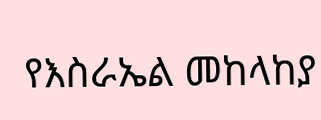የእስራኤል መከላከያ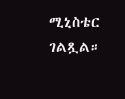ሚኒስቴር ገልጿል።